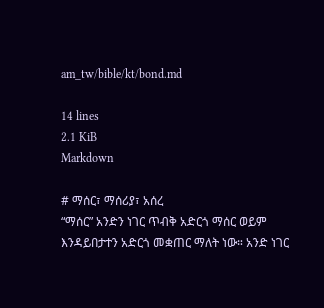am_tw/bible/kt/bond.md

14 lines
2.1 KiB
Markdown

# ማሰር፣ ማሰሪያ፣ አሰረ
“ማሰር” አንድን ነገር ጥብቅ አድርጎ ማሰር ወይም እንዳይበታተን አድርጎ መቋጠር ማለት ነው። አንድ ነገር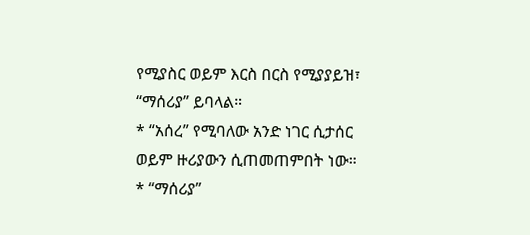የሚያስር ወይም እርስ በርስ የሚያያይዝ፣ “ማሰሪያ” ይባላል።
* “አሰረ” የሚባለው አንድ ነገር ሲታሰር ወይም ዙሪያውን ሲጠመጠምበት ነው።
* “ማሰሪያ”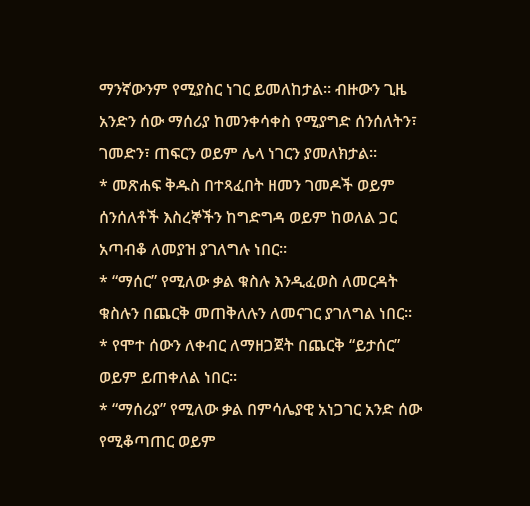ማንኛውንም የሚያስር ነገር ይመለከታል። ብዙውን ጊዜ አንድን ሰው ማሰሪያ ከመንቀሳቀስ የሚያግድ ሰንሰለትን፣ ገመድን፣ ጠፍርን ወይም ሌላ ነገርን ያመለክታል።
* መጽሐፍ ቅዱስ በተጻፈበት ዘመን ገመዶች ወይም ሰንሰለቶች እስረኞችን ከግድግዳ ወይም ከወለል ጋር አጣብቆ ለመያዝ ያገለግሉ ነበር።
* “ማሰር” የሚለው ቃል ቁስሉ እንዲፈወስ ለመርዳት ቁስሉን በጨርቅ መጠቅለሉን ለመናገር ያገለግል ነበር።
* የሞተ ሰውን ለቀብር ለማዘጋጀት በጨርቅ “ይታሰር” ወይም ይጠቀለል ነበር።
* “ማሰሪያ” የሚለው ቃል በምሳሌያዊ አነጋገር አንድ ሰው የሚቆጣጠር ወይም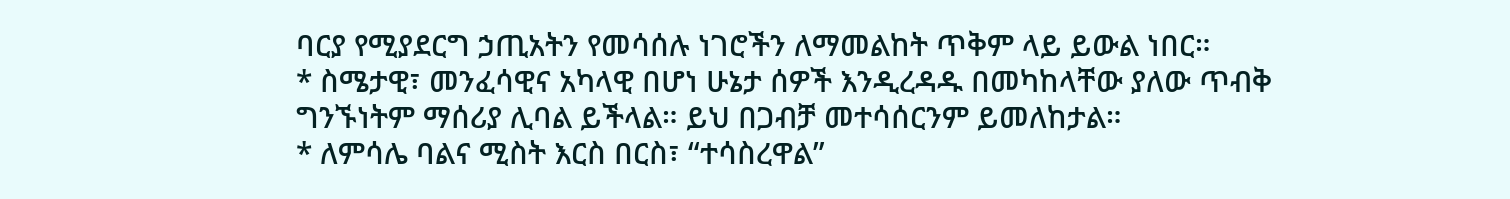ባርያ የሚያደርግ ኃጢአትን የመሳሰሉ ነገሮችን ለማመልከት ጥቅም ላይ ይውል ነበር።
* ስሜታዊ፣ መንፈሳዊና አካላዊ በሆነ ሁኔታ ሰዎች እንዲረዳዱ በመካከላቸው ያለው ጥብቅ ግንኙነትም ማሰሪያ ሊባል ይችላል። ይህ በጋብቻ መተሳሰርንም ይመለከታል።
* ለምሳሌ ባልና ሚስት እርስ በርስ፣ “ተሳስረዋል”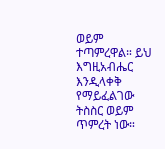ወይም ተጣምረዋል። ይህ እግዚአብሔር እንዲላቀቅ የማይፈልገው ትስስር ወይም ጥምረት ነው።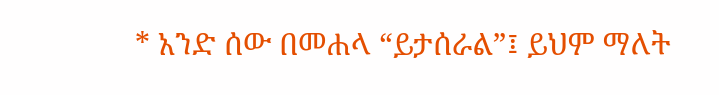* አንድ ሰው በመሐላ “ይታሰራል”፤ ይህም ማለት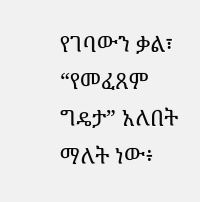የገባውን ቃል፣ “የመፈጸም ግዴታ” አለበት ማለት ነው፥